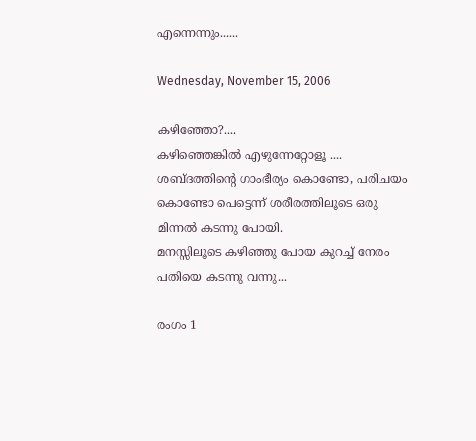എന്നെന്നും......

Wednesday, November 15, 2006

കഴിഞ്ഞോ?....
കഴിഞ്ഞെങ്കില്‍ എഴുന്നേറ്റോളൂ ....
ശബ്ദത്തിന്റെ ഗാംഭീര്യം കൊണ്ടോ, പരിചയം കൊണ്ടോ പെട്ടെന്ന് ശരീരത്തിലൂടെ ഒരു മിന്നല്‍ കടന്നു പോയി.
മനസ്സിലൂടെ കഴിഞ്ഞു പോയ കുറച്ച്‌ നേരം പതിയെ കടന്നു വന്നു...

രംഗം 1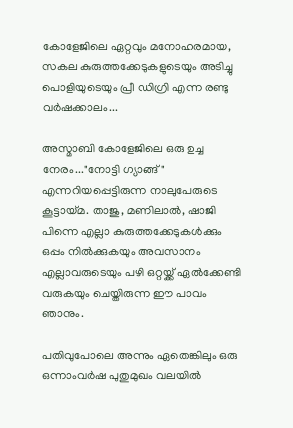കോളേജിലെ ഏറ്റവും മനോഹരമായ, സകല കുരുത്തക്കേടുകളുടെയും അടിച്ചു പൊളിയുടെയും പ്രീ ഡിഗ്രി എന്ന രണ്ടു വര്‍ഷക്കാലം...

അസ്മാബി കോളേജിലെ ഒരു ഉച്ച നേരം..."നോട്ടി ഗ്യാങ്ങ്‌" എന്നറിയപ്പെട്ടിരുന്ന നാലുപേരുടെ കൂട്ടായ്മ. താജു, മണിലാല്‍, ഷാജി പിന്നെ എല്ലാ കുരുത്തക്കേടുകള്‍ക്കും ഒപ്പം നില്‍ക്കുകയും അവസാനം എല്ലാവരുടെയും പഴി ഒറ്റയ്ക്ക്‌ ഏല്‍ക്കേണ്ടി വരുകയും ചെയ്തിരുന്ന ഈ പാവം ഞാനും.

പതിവുപോലെ അന്നും ഏതെങ്കിലും ഒരു ഒന്നാംവര്‍ഷ പുതുമുഖം വലയില്‍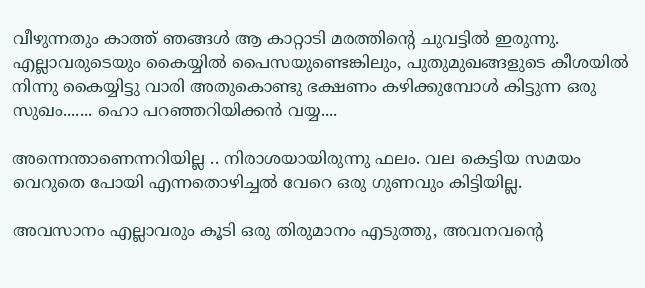വീഴുന്നതും കാത്ത്‌ ഞങ്ങള്‍ ആ കാറ്റാടി മരത്തിന്റെ ചുവട്ടില്‍ ഇരുന്നു. എല്ലാവരുടെയും കൈയ്യില്‍ പൈസയുണ്ടെങ്കിലും, പുതുമുഖങ്ങളുടെ കീശയില്‍ നിന്നു കൈയ്യിട്ടു വാരി അതുകൊണ്ടു ഭക്ഷണം കഴിക്കുമ്പോള്‍ കിട്ടുന്ന ഒരു സുഖം....... ഹൊ പറഞ്ഞറിയിക്കന്‍ വയ്യ....

അന്നെന്താണെന്നറിയില്ല .. നിരാശയായിരുന്നു ഫലം. വല കെട്ടിയ സമയം വെറുതെ പോയി എന്നതൊഴിച്ചല്‍ വേറെ ഒരു ഗുണവും കിട്ടിയില്ല.

അവസാനം എല്ലാവരും കൂടി ഒരു തിരുമാനം എടുത്തു, അവനവന്റെ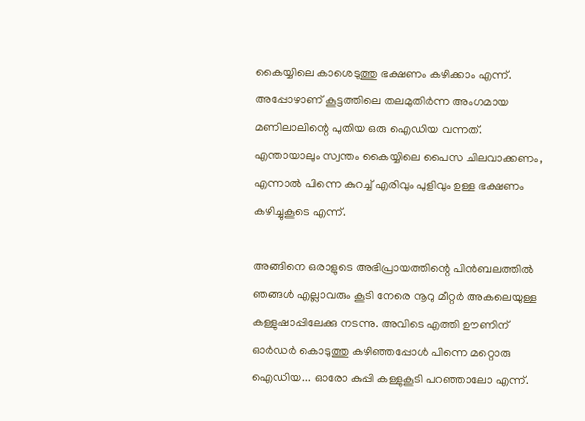കൈയ്യിലെ കാശെടുത്തു ഭക്ഷണം കഴിക്കാം എന്ന്. അപ്പോഴാണ്‌ കൂട്ടത്തിലെ തലമുതിര്‍ന്ന അംഗമായ മണിലാലിന്റെ പുതിയ ഒരു ഐഡിയ വന്നത്‌. എന്തായാലും സ്വന്തം കൈയ്യിലെ പൈസ ചിലവാക്കണം, എന്നാല്‍ പിന്നെ കുറച്ച്‌ എരിവും പുളിവും ഉള്ള ഭക്ഷണം കഴിച്ചുകൂടെ എന്ന്.

അങ്ങിനെ ഒരാളുടെ അഭിപ്രായത്തിന്റെ പിന്‍ബലത്തില്‍ ഞങ്ങള്‍ എല്ലാവരും കൂടി നേരെ നൂറു മീറ്റര്‍ അകലെയുള്ള കള്ളുഷാപ്പിലേക്കു നടന്നു. അവിടെ എത്തി ഊണിന്‌ ഓര്‍ഡര്‍ കൊടുത്തു കഴിഞ്ഞപ്പോള്‍ പിന്നെ മറ്റൊരു ഐഡിയ... ഓരോ കുപ്പി കള്ളുകൂടി പറഞ്ഞാലോ എന്ന്.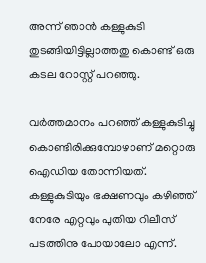അന്ന് ഞാന്‍ കള്ളുകുടി തുടങ്ങിയിട്ടില്ലാത്തതു കൊണ്ട്‌ ഒരു കടല റോസ്റ്റ്‌ പറഞ്ഞു.

വര്‍ത്തമാനം പറഞ്ഞ്‌ കള്ളുകുടിച്ചു കൊണ്ടിരിക്കുമ്പോഴാണ്‌ മറ്റൊരു ഐഡിയ തോന്നിയത്‌. കള്ളുകുടിയും ഭക്ഷണവും കഴിഞ്ഞ്‌ നേരേ എറ്റവും പുതിയ റിലീസ്‌ പടത്തിനു പോയാലോ എന്ന്.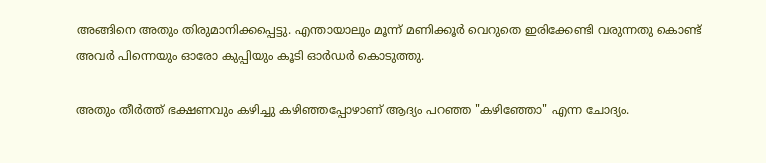അങ്ങിനെ അതും തിരുമാനിക്കപ്പെട്ടു. എന്തായാലും മൂന്ന് മണിക്കൂര്‍ വെറുതെ ഇരിക്കേണ്ടി വരുന്നതു കൊണ്ട്‌ അവര്‍ പിന്നെയും ഓരോ കുപ്പിയും കൂടി ഓര്‍ഡര്‍ കൊടുത്തു.

അതും തീര്‍ത്ത്‌ ഭക്ഷണവും കഴിച്ചു കഴിഞ്ഞപ്പോഴാണ്‌ ആദ്യം പറഞ്ഞ "കഴിഞ്ഞോ" എന്ന ചോദ്യം.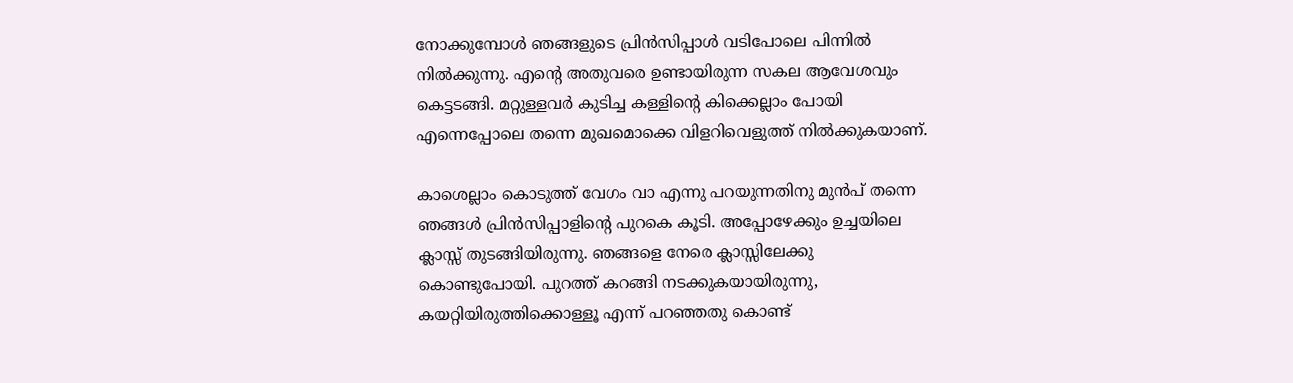നോക്കുമ്പോള്‍ ഞങ്ങളുടെ പ്രിന്‍സിപ്പാള്‍ വടിപോലെ പിന്നില്‍ നില്‍ക്കുന്നു. എന്റെ അതുവരെ ഉണ്ടായിരുന്ന സകല ആവേശവും കെട്ടടങ്ങി. മറ്റുള്ളവര്‍ കുടിച്ച കള്ളിന്റെ കിക്കെല്ലാം പോയി എന്നെപ്പോലെ തന്നെ മുഖമൊക്കെ വിളറിവെളുത്ത്‌ നില്‍ക്കുകയാണ്‌.

കാശെല്ലാം കൊടുത്ത്‌ വേഗം വാ എന്നു പറയുന്നതിനു മുന്‍പ്‌ തന്നെ ഞങ്ങള്‍ പ്രിന്‍സിപ്പാളിന്റെ പുറകെ കൂടി. അപ്പോഴേക്കും ഉച്ചയിലെ ക്ലാസ്സ്‌ തുടങ്ങിയിരുന്നു. ഞങ്ങളെ നേരെ ക്ലാസ്സിലേക്കു കൊണ്ടുപോയി. പുറത്ത്‌ കറങ്ങി നടക്കുകയായിരുന്നു, കയറ്റിയിരുത്തിക്കൊള്ളൂ എന്ന് പറഞ്ഞതു കൊണ്ട്‌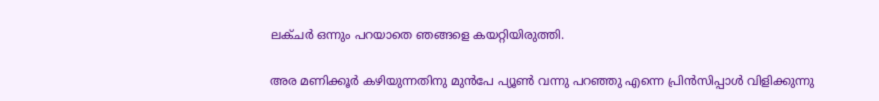ലക്ചര്‍ ഒന്നും പറയാതെ ഞങ്ങളെ കയറ്റിയിരുത്തി.

അര മണിക്കൂര്‍ കഴിയുന്നതിനു മുന്‍പേ പ്യൂണ്‍ വന്നു പറഞ്ഞു എന്നെ പ്രിന്‍സിപ്പാള്‍ വിളിക്കുന്നു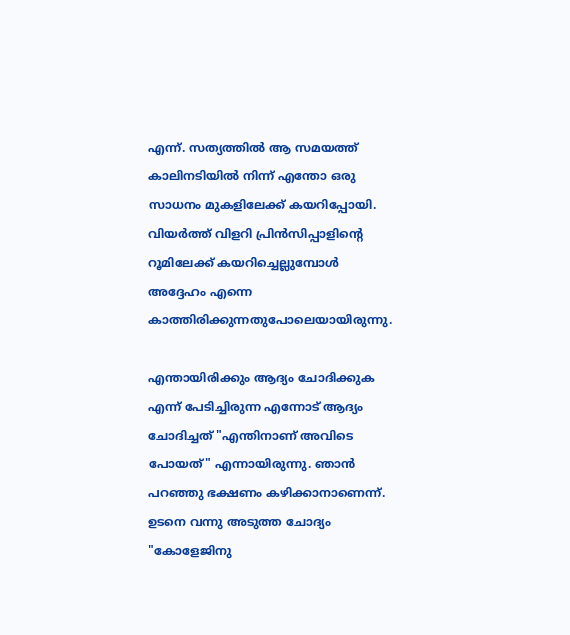എന്ന്. സത്യത്തില്‍ ആ സമയത്ത്‌ കാലിനടിയില്‍ നിന്ന് എന്തോ ഒരു സാധനം മുകളിലേക്ക്‌ കയറിപ്പോയി. വിയര്‍ത്ത്‌ വിളറി പ്രിന്‍സിപ്പാളിന്റെ റൂമിലേക്ക്‌ കയറിച്ചെല്ലുമ്പോള്‍ അദ്ദേഹം എന്നെ കാത്തിരിക്കുന്നതുപോലെയായിരുന്നു.

എന്തായിരിക്കും ആദ്യം ചോദിക്കുക എന്ന് പേടിച്ചിരുന്ന എന്നോട്‌ ആദ്യം ചോദിച്ചത്‌ "എന്തിനാണ്‌ അവിടെ പോയത്‌" എന്നായിരുന്നു. ഞാന്‍ പറഞ്ഞു ഭക്ഷണം കഴിക്കാനാണെന്ന്. ഉടനെ വന്നു അടുത്ത ചോദ്യം "കോളേജിനു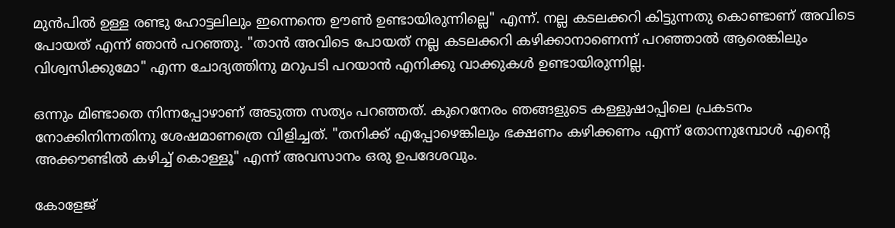മുന്‍പില്‍ ഉള്ള രണ്ടു ഹോട്ടലിലും ഇന്നെന്തെ ഊണ്‍ ഉണ്ടായിരുന്നില്ലെ" എന്ന്. നല്ല കടലക്കറി കിട്ടുന്നതു കൊണ്ടാണ്‌ അവിടെ പോയത്‌ എന്ന് ഞാന്‍ പറഞ്ഞു. "താന്‍ അവിടെ പോയത്‌ നല്ല കടലക്കറി കഴിക്കാനാണെന്ന് പറഞ്ഞാല്‍ ആരെങ്കിലും വിശ്വസിക്കുമോ" എന്ന ചോദ്യത്തിനു മറുപടി പറയാന്‍ എനിക്കു വാക്കുകള്‍ ഉണ്ടായിരുന്നില്ല.

ഒന്നും മിണ്ടാതെ നിന്നപ്പോഴാണ്‌ അടുത്ത സത്യം പറഞ്ഞത്‌. കുറെനേരം ഞങ്ങളുടെ കള്ളുഷാപ്പിലെ പ്രകടനം നോക്കിനിന്നതിനു ശേഷമാണത്രെ വിളിച്ചത്‌. "തനിക്ക്‌ എപ്പോഴെങ്കിലും ഭക്ഷണം കഴിക്കണം എന്ന് തോന്നുമ്പോള്‍ എന്റെ അക്കൗണ്ടില്‍ കഴിച്ച്‌ കൊള്ളൂ" എന്ന് അവസാനം ഒരു ഉപദേശവും.

കോളേജ്‌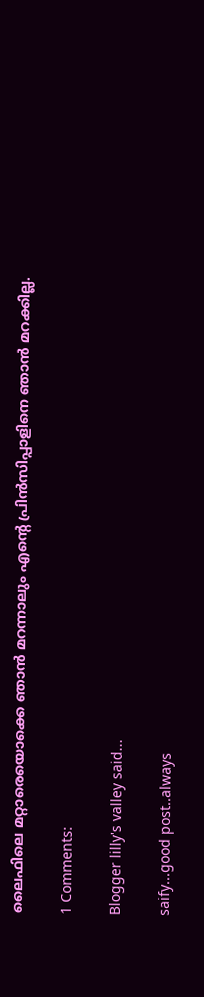ലൈഫിലെ മറ്റാരെയൊക്കെ ഞാന്‍ മറന്നാലും എന്റെ പ്രിന്‍സിപ്പാളിനെ ഞാന്‍ മറക്കില്ല.

1 Comments:

Blogger lilly's valley said...

saify...good post..always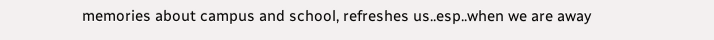memories about campus and school, refreshes us..esp..when we are away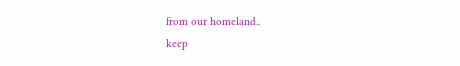from our homeland..
keep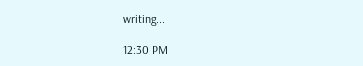writing...

12:30 PM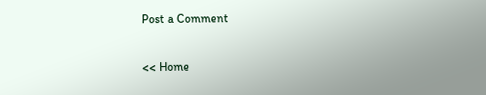Post a Comment

<< Home